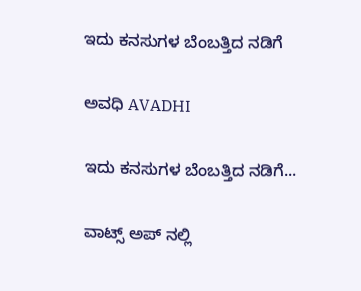ಇದು ಕನಸುಗಳ ಬೆಂಬತ್ತಿದ ನಡಿಗೆ‍

ಅವಧಿ AVADHI

ಇದು ಕನಸುಗಳ ಬೆಂಬತ್ತಿದ ನಡಿಗೆ...

ವಾಟ್ಸ್ ಅಪ್ ನಲ್ಲಿ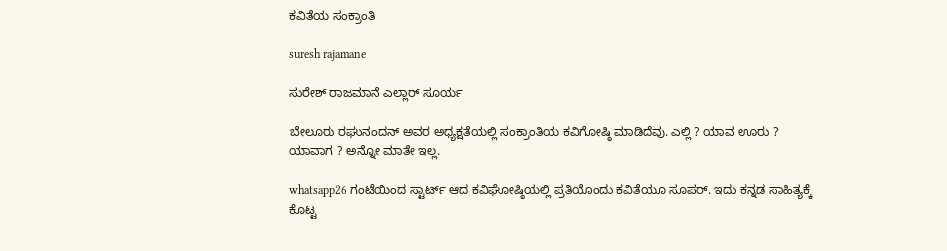ಕವಿತೆಯ ಸಂಕ್ರಾಂತಿ

suresh rajamane

ಸುರೇಶ್ ರಾಜಮಾನೆ ಎಲ್ಲಾರ್ ಸೂರ್ಯ

ಬೇಲೂರು ರಘುನಂದನ್ ಅವರ ಅಧ್ಯಕ್ಷತೆಯಲ್ಲಿ ಸಂಕ್ರಾಂತಿಯ ಕವಿಗೋಷ್ಠಿ ಮಾಡಿದೆವು. ಎಲ್ಲಿ ? ಯಾವ ಊರು ? ಯಾವಾಗ ? ಅನ್ನೋ ಮಾತೇ ಇಲ್ಲ.

whatsapp26 ಗಂಟೆಯಿಂದ ಸ್ಟಾರ್ಟ್ ಆದ ಕವಿಘೋಷ್ಠಿಯಲ್ಲಿ ಪ್ರತಿಯೊಂದು ಕವಿತೆಯೂ ಸೂಪರ್. ಇದು ಕನ್ನಡ ಸಾಹಿತ್ಯಕ್ಕೆ ಕೊಟ್ಟ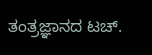ತಂತ್ರಜ್ಞಾನದ ಟಚ್.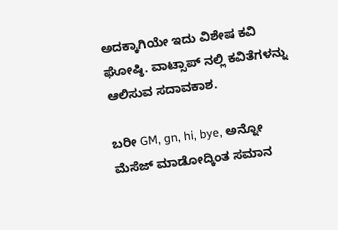ಅದಕ್ಕಾಗಿಯೇ ಇದು ವಿಶೇಷ ಕವಿ ಘೋಷ್ಠಿ. ವಾಟ್ಸಾಪ್ ನಲ್ಲಿ ಕವಿತೆಗಳನ್ನು ಆಲಿಸುವ ಸದಾವಕಾಶ.

ಬರೀ GM, gn, hi, bye, ಅನ್ನೋ ಮೆಸೆಜ್ ಮಾಡೋದ್ಕಿಂತ ಸಮಾನ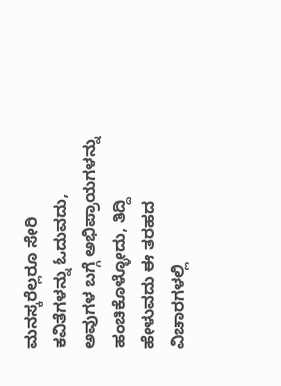ಮನಸ್ಕರೆಲ್ಲರೂ ಸೇರಿ ಕವಿತೆಗಳನ್ನು ಓದುವದು, ಅವುಗಳ ಬಗ್ಗೆ ಅಭಿಪ್ರಾಯಗಳನ್ನು ಹಂಚಿಕೊಳ್ಳೋದು, ತಿದ್ದಿ ಹೇಳುವದು ಈ ತರಹದ ವಿಚಾರಗಳಲ್ಲಿ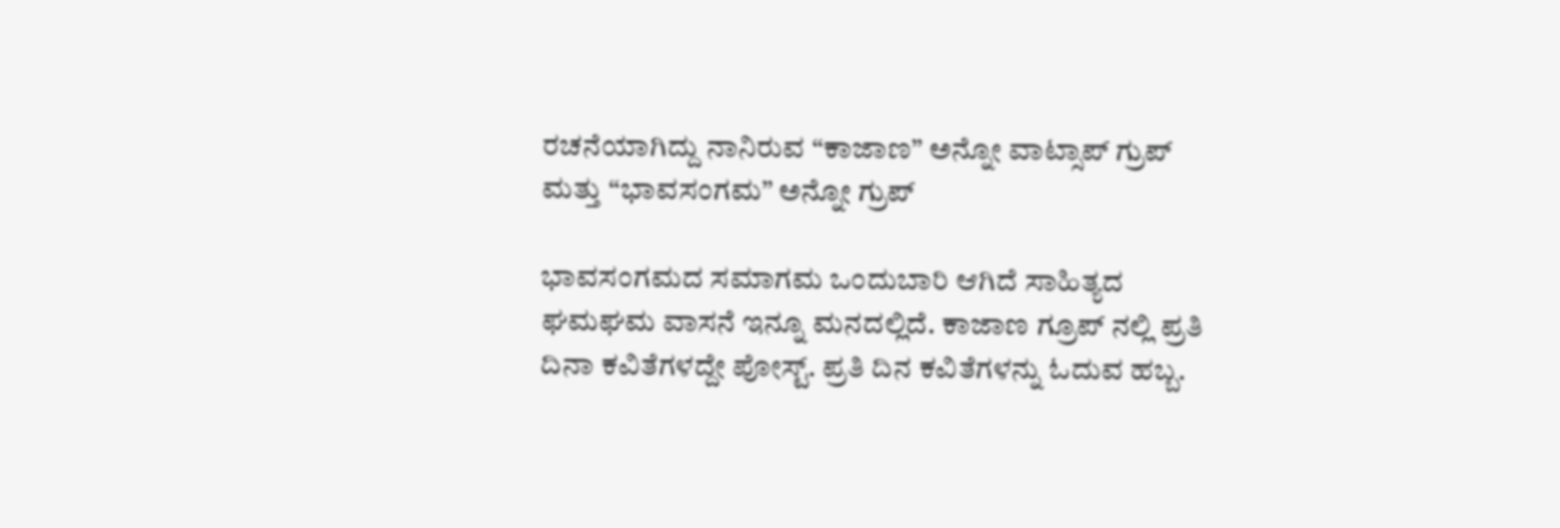ರಚನೆಯಾಗಿದ್ದು ನಾನಿರುವ “ಕಾಜಾಣ” ಅನ್ನೋ ವಾಟ್ಸಾಪ್ ಗ್ರುಪ್ ಮತ್ತು “ಭಾವಸಂಗಮ” ಅನ್ನೋ ಗ್ರುಪ್

ಭಾವಸಂಗಮದ ಸಮಾಗಮ ಒಂದುಬಾರಿ ಆಗಿದೆ ಸಾಹಿತ್ಯದ ಘಮಘಮ ವಾಸನೆ ಇನ್ನೂ ಮನದಲ್ಲಿದೆ. ಕಾಜಾಣ ಗ್ರೂಪ್ ನಲ್ಲಿ ಪ್ರತಿ ದಿನಾ ಕವಿತೆಗಳದ್ದೇ ಪೋಸ್ಟ್. ಪ್ರತಿ ದಿನ ಕವಿತೆಗಳನ್ನು ಓದುವ ಹಬ್ಬ.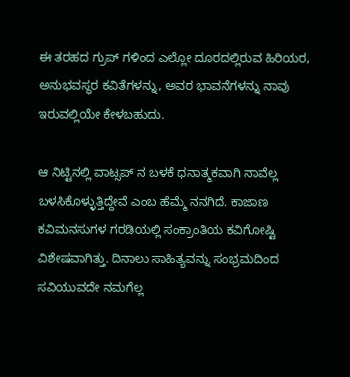ಈ ತರಹದ ಗ್ರುಪ್ ಗಳಿಂದ ಎಲ್ಲೋ ದೂರದಲ್ಲಿರುವ ಹಿರಿಯರ, ಅನುಭವಸ್ಥರ ಕವಿತೆಗಳನ್ನು, ಅವರ ಭಾವನೆಗಳನ್ನು ನಾವು ಇರುವಲ್ಲಿಯೇ ಕೇಳಬಹುದು.

ಆ ನಿಟ್ಟಿನಲ್ಲಿ ವಾಟ್ಸಪ್ ನ ಬಳಕೆ ಧನಾತ್ಮಕವಾಗಿ ನಾವೆಲ್ಲ ಬಳಸಿಕೊಳ್ಳುತ್ತಿದ್ದೇವೆ ಎಂಬ ಹೆಮ್ಮೆ ನನಗಿದೆ. ಕಾಜಾಣ ಕವಿಮನಸುಗಳ ಗರಡಿಯಲ್ಲಿ ಸಂಕ್ರಾಂತಿಯ ಕವಿಗೋಷ್ಟಿ ವಿಶೇಷವಾಗಿತ್ತು. ದಿನಾಲು ಸಾಹಿತ್ಯವನ್ನು ಸಂಭ್ರಮದಿಂದ ಸವಿಯುವದೇ ನಮಗೆಲ್ಲ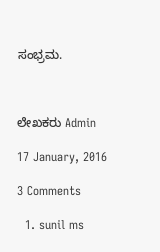ಸಂಭ್ರಮ.



ಲೇಖಕರು Admin

17 January, 2016

3 Comments

  1. sunil ms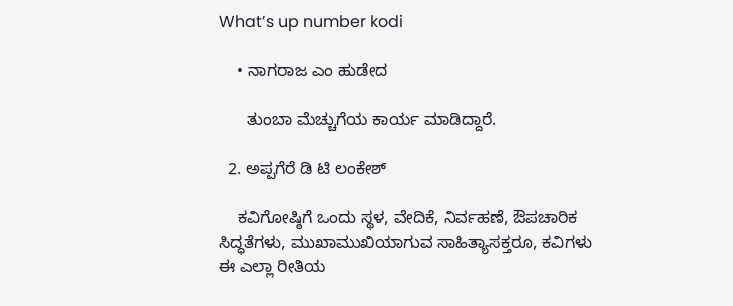What’s up number kodi

    • ನಾಗರಾಜ ಎಂ ಹುಡೇದ

      ತುಂಬಾ ಮೆಚ್ಚುಗೆಯ ಕಾರ್ಯ ಮಾಡಿದ್ದಾರೆ.

  2. ಅಪ್ಪಗೆರೆ ಡಿ ಟಿ ಲಂಕೇಶ್

    ಕವಿಗೋಷ್ಠಿಗೆ ಒಂದು ಸ್ಥಳ, ವೇದಿಕೆ, ನಿರ್ವಹಣೆ, ಔಪಚಾರಿಕ ಸಿದ್ಧತೆಗಳು, ಮುಖಾಮುಖಿಯಾಗುವ ಸಾಹಿತ್ಯಾಸಕ್ತರೂ, ಕವಿಗಳು ಈ ಎಲ್ಲಾ ರೀತಿಯ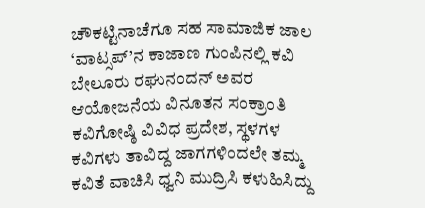ಚೌಕಟ್ಟಿನಾಚೆಗೂ ಸಹ ಸಾಮಾಜಿಕ ಜಾಲ ‘ವಾಟ್ಸಪ್’ನ ಕಾಜಾಣ ಗುಂಪಿನಲ್ಲಿ ಕವಿ ಬೇಲೂರು ರಘುನಂದನ್ ಅವರ ಆಯೋಜನೆಯ ವಿನೂತನ ಸಂಕ್ರಾಂತಿ ಕವಿಗೋಷ್ಠಿ ವಿವಿಧ ಪ್ರದೇಶ, ಸ್ಥಳಗಳ ಕವಿಗಳು ತಾವಿದ್ದ ಜಾಗಗಳಿಂದಲೇ ತಮ್ಮ ಕವಿತೆ ವಾಚಿಸಿ ಧ್ವನಿ ಮುದ್ರಿಸಿ ಕಳುಹಿಸಿದ್ದು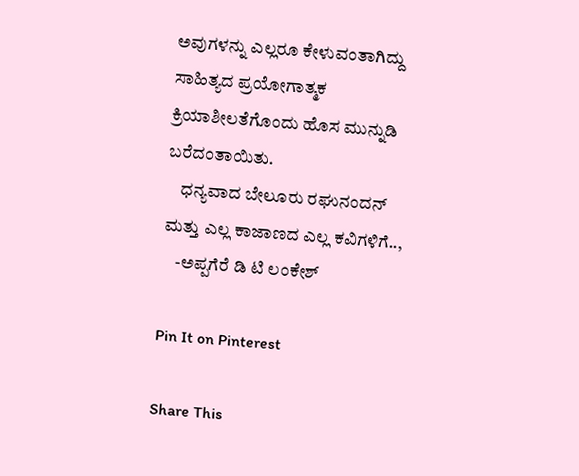ಅವುಗಳನ್ನು ಎಲ್ಲರೂ ಕೇಳುವಂತಾಗಿದ್ದು ಸಾಹಿತ್ಯದ ಪ್ರಯೋಗಾತ್ಮಕ ಕ್ರಿಯಾಶೀಲತೆಗೊಂದು ಹೊಸ ಮುನ್ನುಡಿ ಬರೆದಂತಾಯಿತು.
    ಧನ್ಯವಾದ ಬೇಲೂರು ರಘುನಂದನ್ ಮತ್ತು ಎಲ್ಲ ಕಾಜಾಣದ ಎಲ್ಲ ಕವಿಗಳಿಗೆ..,
    -ಅಪ್ಪಗೆರೆ ಡಿ ಟಿ ಲಂಕೇಶ್

Pin It on Pinterest

Share This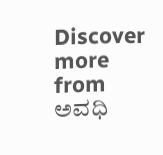Discover more from ಅವಧಿ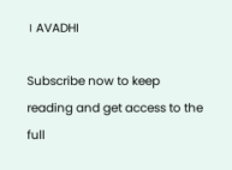। AVADHI

Subscribe now to keep reading and get access to the full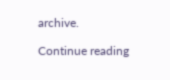archive.

Continue reading